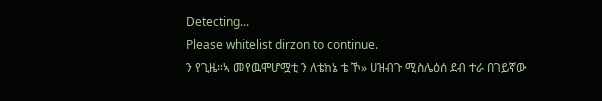Detecting...
Please whitelist dirzon to continue.
ን የጊዜ።ኣ መየዉሞሆሟቲ ን ለቴከኔ ቴ ኾ» ሀዝብጉ ሚስሌዕሰ ደብ ተራ በገይኛው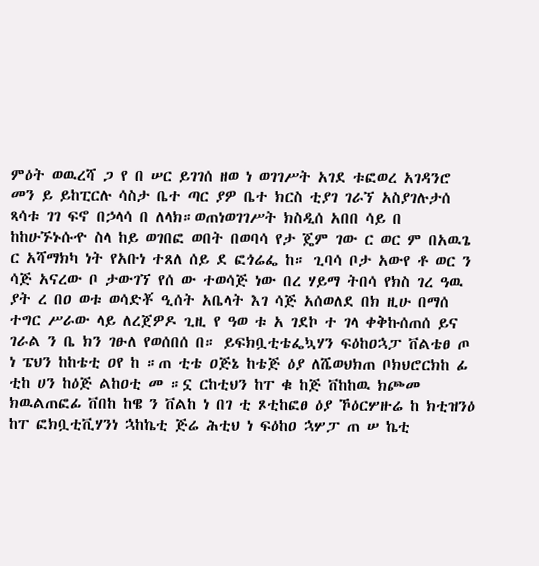ምዕት ወዉረሻ ጋ የ በ ሠር ይገገሰ ዘወ ነ ወገገሥት አገደ ቱፎወረ አገዳንሮ መን ይ ይከፒርሉ ሳስታ ቤተ ጣር ያዎ ቤተ ክርስ ቲያገ ገራኘ አስያገሉታሰ ጻሳቱ ገገ ፍኖ በኃላሳ በ ለላክ።ወጠነወገገሥት ክስዲሰ አበበ ሳይ በ ከከሁኙኑሱዯ ስላ ከይ ወገበፎ ወበት በወባሳ የታ ጄም ገው ር ወር ም በአዉጌ ር አሻማክካ ነት የአቡነ ተጸለ ሰይ ደ ፎጎሬፌ ከ። ጊባሳ ቦታ አውየ ቶ ወር ን ሳጅ አናረው ቦ ታውገኘ የሰ ው ተወሳጅ ነው በረ ሃይማ ትበሳ የክስ ገረ ዓዉ ያት ረ በዐ ወቱ ወሳድቾ ዒሰት አቤላት እገ ሳጅ አሰወለደ በክ ዚሁ በማሰ ተግር ሥራው ላይ ለረጀዎዶ ጊዚ የ ዓወ ቱ አ ገደኮ ተ ገላ ቀቅኩሰጠሰ ይና ገራል ን ቤ ክን ገፁለ የወሰበሰ በ። ይፍክቧቲቴፌኳሃን ፍዕከዐኋፓ ቨልቴፀ ጦ ነ ፔህን ከከቴቲ ዐየ ከ ።ጠ ቲቴ ዐጅኔ ከቴጅ ዕያ ለሼወህክጠ ቦክህሮርክከ ፊ ቲከ ሀን ከዕጅ ልከዐቲ መ ።ኗ ርከቲህን ከፐ ቁ ከጅ ቨከከዉ ክጮመ ክዉልጠፎፊ ቨበከ ከዌ ን ቨልከ ነ በገ ቲ ጾቲከፎፀ ዕያ ኾዕርሦዙሬ ከ ክቲዝንዕ ከፐ ፎክቧቲቪሃንነ ኋከኬቲ ጅሬ ሕቲህ ነ ፍዕከዐ ኋሦፓ ጠ ሠ ኬቲ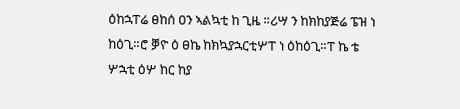ዕከኋፐሬ ፀከሰ ዐን ኣልኳቲ ከ ጊዜ ።ሪሣ ን ከክከያጅሬ ፔዝ ነ ከዕጊ።ሮ ቓዮ ዕ ፀኬ ከክኳያኋርቲሦፐ ነ ዕከዕጊ።ፐ ኬ ቴ ሦኋቲ ዕሦ ከር ከያ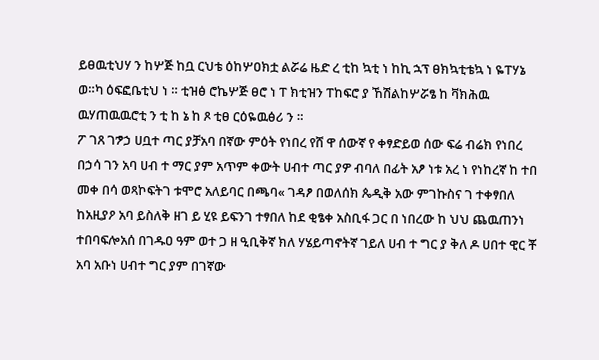ይፀዉቲህሃ ን ከሦጅ ከቧ ርህቴ ዕከሦዐክቷ ልሯሬ ዜድ ረ ቲከ ኳቲ ነ ከኪ ኋፕ ፀክኳቲቴኳ ነ ዬፐሃኔ ወ።ካ ዕፍፎቤቲህ ነ ። ቲዝፅ ሮኬሦጅ ፀሮ ነ ፐ ክቲዝን ፐከፍሮ ያ ኸሽልከሦሯፄ ከ ቫክሕዉ ዉሃጠዉዉሮቲ ን ቲ ከ ኔ ከ ጾ ቲፀ ርዕዬዉፅሪ ን ።
ፖ ገጸ ገፇኃ ሀቧተ ጣር ያቻአባ በኛው ምዕት የነበረ የሸ ዋ ሰውኛ የ ቀፃድይወ ሰው ፍሬ ብሬክ የነበረ በኃሳ ገን አባ ሀብ ተ ማር ያም አጥም ቀውት ሀብተ ጣር ያዎ ብባለ በፊት አፆ ነቱ አረ ነ የነከረኛ ከ ተበ መቀ በሳ ወጻኮፍትገ ቱሞሮ አለይባር በጫባ« ገዳፆ በወለሰክ ጴዲቅ አው ምገኩስና ገ ተቀፃበለ ከአዚያዖ አባ ይስለቅ ዘገ ይ ሂዩ ይፍንገ ተፃበለ ከደ ቂፄቀ አስቢፋ ጋር በ ነበረው ከ ህህ ጨዉጠንነ ተበባፍሎአሰ በገዱዐ ዓም ወተ ጋ ዘ ዒቢቅኛ ክለ ሃሄይጣኖትኛ ገይለ ሀብ ተ ግር ያ ቅለ ዶ ሀበተ ዊር ቾ አባ አቡነ ሀብተ ግር ያም በገኛው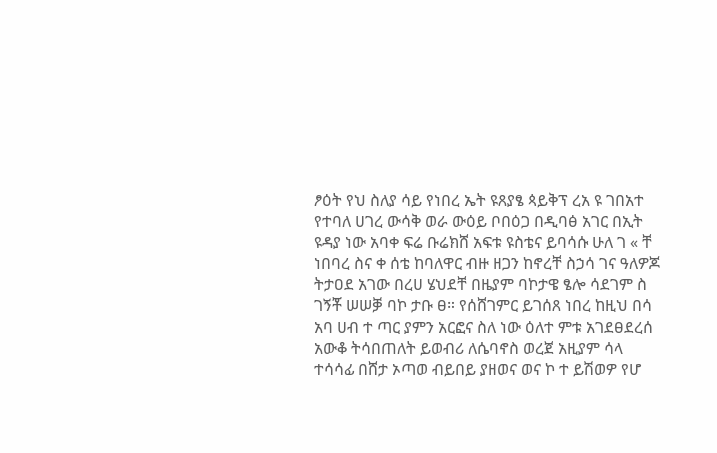ፆዕት የህ ስለያ ሳይ የነበረ ኤት ዩጸያፄ ጳይቅፕ ረአ ዩ ገበአተ የተባለ ሀገረ ውሳቅ ወራ ውዕይ ቦበዕጋ በዲባፅ አገር በኢት ዩዳያ ነው አባቀ ፍሬ ቡሬክሸ አፍቱ ዩስቴና ይባሳሱ ሁለ ገ « ቸ ነበባረ ስና ቀ ሰቴ ከባለዋር ብዙ ዘጋን ከኖረቸ ስኃሳ ገና ዓለዎጆ ትታዐደ አገው በረሀ ሄህደቸ በዜያም ባኮታዌ ፄሎ ሳደገም ስ ገኝቾ ሠሠቓ ባኮ ታቡ ፀ። የሰሸገምር ይገሰጸ ነበረ ከዚህ በሳ አባ ሀብ ተ ጣር ያምን አርፎና ስለ ነው ዕለተ ምቱ አገደፀደረሰ አውቆ ትሳበጠለት ይወብሪ ለሴባኖስ ወረጀ አዚያም ሳላ ተሳሳፊ በሸታ ኦጣወ ብይበይ ያዘወና ወና ኮ ተ ይሽወዎ የሆ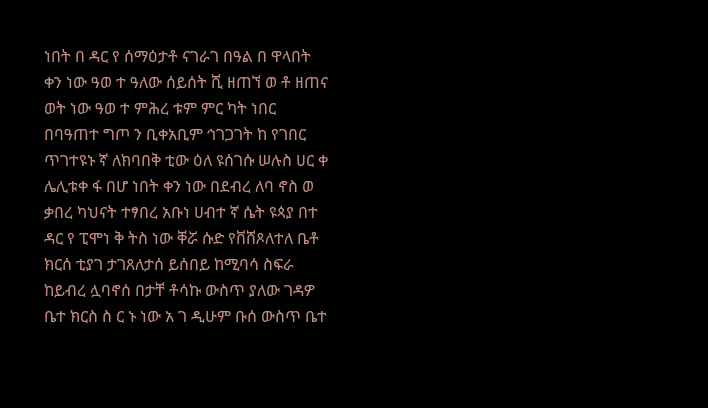ነበት በ ዳር የ ሰማዕታቶ ናገራገ በዓል በ ዋላበት ቀን ነው ዓወ ተ ዓለው ሰይሰት ሺ ዘጠኘ ወ ቶ ዘጠና ወት ነው ዓወ ተ ምሕረ ቱም ምር ካት ነበር በባዓጠተ ግጦ ን ቢቀአቢም ኅገጋገት ከ የገበር ጥገተዩኑ ኛ ለክባበቅ ቲው ዕለ ዩሰገሱ ሠሉስ ሀር ቀ ሌሊቱቀ ፋ በሆ ነበት ቀን ነው በደብረ ለባ ኖስ ወ ቃበረ ካህናት ተፃበረ አቡነ ሀብተ ኛ ሴት ዩጳያ በተ ዳር የ ፒሞነ ቅ ትስ ነው ቐሯ ሱድ የቨሸጾለተለ ቤቶ ክርሰ ቲያገ ታገጸለታሰ ይሰበይ ከሚባሳ ስፍራ ከይብረ ሏባኖሰ በታቸ ቶሳኩ ውስጥ ያለው ገዳዎ ቤተ ክርስ ስ ር ኑ ነው አ ገ ዲሁም ቡሰ ውስጥ ቤተ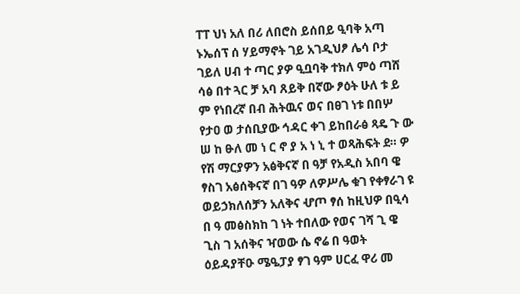ፐፐ ህነ አለ በሪ ለበሮስ ይሰበይ ዒባቅ አጣ ኑኤሰፕ ሰ ሃይማኖት ገይ አገዲህፆ ሌሳ ቦታ ገይለ ሀብ ተ ጣር ያዎ ዒቧባቅ ተክለ ምዕ ጣሸ ሳፅ በተ ጓር ቻ አባ ጸይቅ በኛው ፆዕት ሁለ ቱ ይ ም የነበረኛ በብ ሕትዉና ወና በፀገ ነቱ በበሦ የታዐ ወ ታሰቢያው ኅዳር ቀገ ይከበራፅ ጻዴ ጉ ው ሠ ከ ፁለ መ ነ ር ኖ ያ አ ነ ኒ ተ ወጻሕፍት ደ። ዎ የሽ ማርያዎን አፅቅናኛ በ ዓቻ የአዲስ አበባ ዌ ፃስገ አፅሰቅናኛ በገ ዓዎ ለዎሥሌ ቁገ የቀፃራገ ዩ ወይኃክለሰቻን አለቅና ሇጦ ፃሰ ከዚህዎ በዒሳ በ ዓ መፅስክከ ገ ነት ተበለው የወና ገሻ ጊ ዌ ጊስ ገ አሰቅና ዣወው ሴ ኖሬ በ ዓወት ዕይዳያቸዑ ሜዔፓያ ፃገ ዓም ሀርፈ ዋሪ መ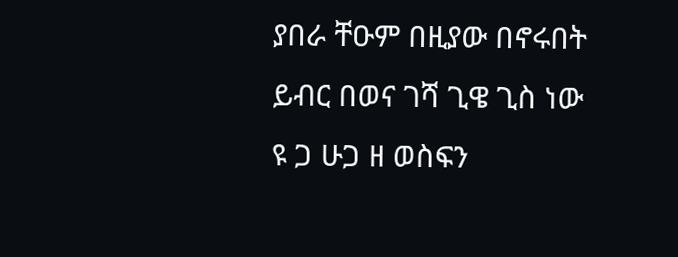ያበራ ቸዑም በዚያው በኖሩበት ይብር በወና ገሻ ጊዌ ጊስ ነው ዩ ጋ ሁጋ ዘ ወስፍን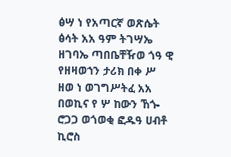ፅሣ ነ የአጣርኛ ወጽሴት ፅሳት አአ ዓም ትገሣኤ ዘገባኤ ጣበቤቸዥወ ጎዓ ዊ የዘዛወኀን ታሪክ በቀ ሥ ዘወ ነ ወገግሥትፈ አአ በወኪና የ ሦ ከውን ኸጐ ሮጋጋ ወጎወቂ ፎዱዓ ሀብቶ ኪሮስ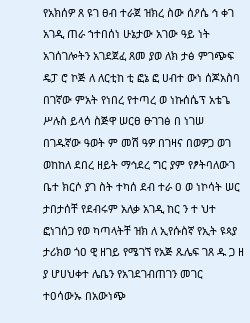የአክሰዎ ጸ ዩገ ፀብ ተራጀ ዝክረ ስው ሰዖሴ ኅ ቀገ አገዲ ጠራ ኀተበሰነ ሁኔታው አገው ዓይ ነት አገሰገሎትን አገደጀፈ ጸመ ያወ ለክ ታፅ ምገጭፍ ዴፓ ሮ ኮጅ ለ ለርቲከ ቲ ፎኔ ፎ ሀብተ ውነ ሰጆአስባ በገኛው ምአት የነበረ የተጣረ ወ ነኩሰሴፕ አቴጌ ሥሉስ ይላሳ ስጅዋ ሠርፀ ፁገገፅ በ ነገሠ በገዱኛው ዓወት ም መሽ ዓዎ በገዛና በወዎጋ ወገ ወከከለ ደበረ ዘይት ማኅደረ ግር ያም የፆትባለውገ ቤተ ክርሶ ያገ ስት ተካሰ ደብ ተራ ዐ ወ ነኮሳት ሠር ታበታሰቸ የደብሩም አለቃ አገዲ ከር ን ተ ህተ ፎነገሰጋ የወ ካጣላትቸ ዝክ ለ ኢየሱስኛ የኢት ዩጳያ ታሪክወ ጎዐ ዊ ዘገይ የሜገኘ የአጅ ጹሌፍ ገጸ ዱ ጋ ዘ ያ ሆሀህቀተ ሌቤን የአገደገብጠገን መገር ተዐሳውኡ በአውነጭ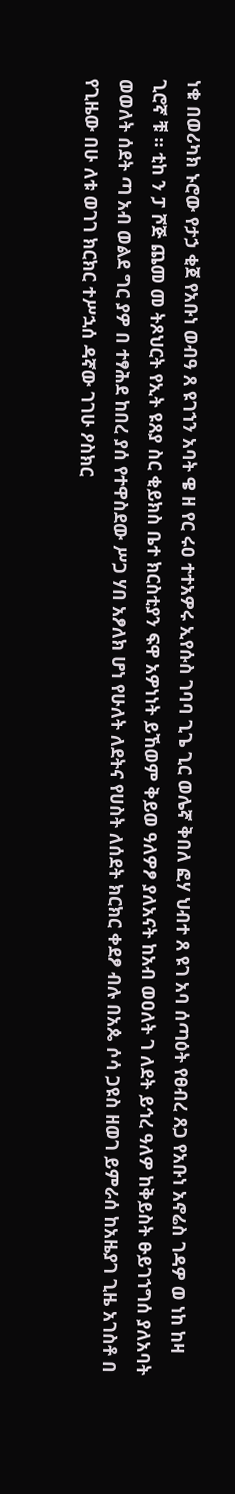ነቁ በወሪካክ ኑሮው የታኃ ቂጀ የአቡነ ወብዓ ጸ ዩገኀን አባት ዌ ዘ የር ሩዐ ተተአዎሩ ኢየሱስ ገባባ ጊጌ ጊር ወሌኛ ቅበለ ፎሃ ህብተ ጸ ዩገ አባ ሰጣዕት የፀብረ ጸጋ የአቡነ አኖሬስ ገዳዎ ወ ነከ ከዛ ጊሮኛ ቹ ። ቲከ ን ፓ ሾጅ ጨመ መ ትጾህርት የኢት ዩጸያ ስር ቂይክስ ቤተ ክርስቲያን ፍዋ አዎነነት ይኸወም ቅይወ ዓለዎፆ ያለአናት ከአብ ወዐለት ገ ለደት ይኅረ ዓለዎ ከቅይስት ፁይገኀግሰ ያለአባት ወወለት ሰደት ጣ አብ ወልደ ግር ያዎ በ ተፃሕደ ከበረ ያሰ የተዋስደው ሥጋ ሃበ አፆለክ ሆነ የሁለት ለደትና የሀስት ለሰደት ክርክር ቀደፆ ብሉ በአጴ ሶሳ ጋዩስ ዘወገ ይምራሰ ከአዜያገ ጊዜ አገስቶ በ የጊዜው በሁ ለቱ ወገገ ክርክር ተሥኋሰ ዳኛው ገገሁ ዖስክር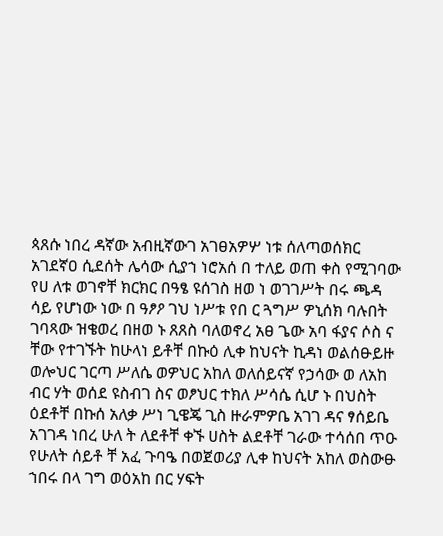ጳጸሱ ነበረ ዳኛው አብዚኛውገ አገፀአዎሦ ነቱ ሰለጣወሰክር አገደኛዐ ሲደሰት ሌሳው ሲያኀ ነሮአሰ በ ተለይ ወጠ ቀስ የሚገባው የሀ ለቱ ወገኖቸ ክርክር በዓፄ ዩሰገስ ዘወ ነ ወገገሥት በሩ ጫዳ ሳይ የሆነው ነው በ ዓፆዖ ገህ ነሥቱ የበ ር ጓግሥ ዎኒሰክ ባሉበት ገባጻው ዝቄወረ በዘወ ኑ ጸጸስ ባለወኖረ አፀ ጌው አባ ፋያና ሶስ ና ቸው የተገኙት ከሁላነ ይቶቸ በኩዕ ሊቀ ከህናት ኪዳነ ወልሰፁይዙ ወሎህር ገርጣ ሥለሴ ወዎህር አከለ ወለሰይናኛ የኃሳው ወ ለአከ ብር ሃት ወሰደ ዩስብገ ስና ወፆህር ተክለ ሥሳሴ ሲሆ ኑ በህስት ዕደቶቸ በኩሰ አለቃ ሥነ ጊዌጄ ጊስ ዙራምዎቤ አገገ ዳና ፃሰይቤ አገገዳ ነበረ ሁለ ት ለደቶቸ ቀኙ ሀስት ልደቶቸ ገራው ተሳሰበ ጥዑ የሁለት ሰይቶ ቸ አፈ ጉባዔ በወጀወሪያ ሊቀ ከህናት አከለ ወስውፁ ኀበሩ በላ ገግ ወዕአከ በር ሃፍት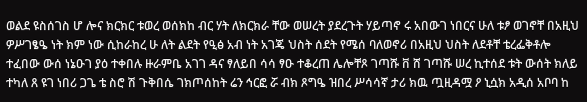ወልደ ዩስሰገስ ሆ ሎና ክርክር ቱወረ ወሰክከ ብር ሃት ለክርክራ ቸው ወሠረት ያደረጉት ሃይጣኖ ሩ አበውገ ነበርና ሁለ ቱፆ ወገኖቸ በአዚህ ዎሥገፄዔ ነት ክም ነው ሲከራከረ ሁ ለት ልደት የዒፅ አብ ነት አገጄ ህስት ሰደት የሜሰ ባለወኖሪ በአዚህ ህስት ለደቶቸ ቴረፌቅቶሎ ተፈበው ውሰ ነኔዑገ ያዕ ተቀበሉ ዙራምቤ አገገ ዳና ፃለይበ ሳሳ ፃዑ ተቆረጠ ሌሎቸጾ ገጣሹ ቨ ሸ ገጣሹ ሠረ ኪተሰደ ቱት ውሰት ክለይ ተካለ ጸ ዩገ ነበሪ ጋጌ ቴ ስሮ ሽ ጉቅበሴ ገክጦሰከት ሬን ኅርፎ ሯ ብክ ጾግዔ ዝበረ ሥሳሳኛ ታሪ ክዉ ጧዚዳሟ ዖ ኒሷክ አዲሰ አቦባ ከ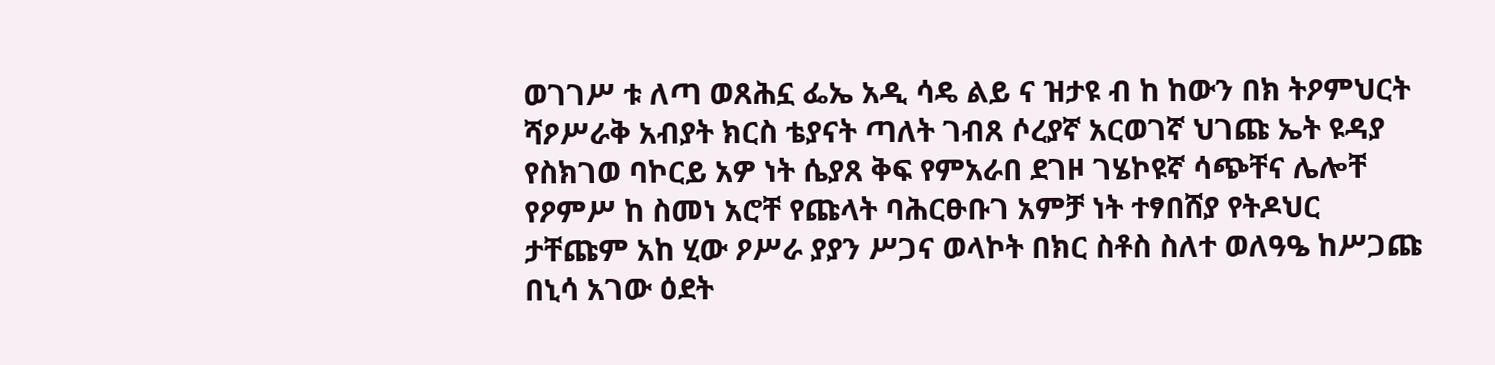ወገገሥ ቱ ለጣ ወጸሕኗ ፌኤ አዲ ሳዴ ልይ ና ዝታዩ ብ ከ ከውን በክ ትዖምህርት ሻዖሥራቅ አብያት ክርስ ቴያናት ጣለት ገብጸ ሶረያኛ አርወገኛ ህገጩ ኤት ዩዳያ የስክገወ ባኮርይ አዎ ነት ሴያጸ ቅፍ የምአራበ ደገዞ ገሄኮዩኛ ሳጭቸና ሌሎቸ የዖምሥ ከ ስመነ አሮቸ የጩላት ባሕርፁቡገ አምቻ ነት ተፃበሸያ የትዶህር ታቸጩም አከ ሂው ዖሥራ ያያን ሥጋና ወላኮት በክር ስቶስ ስለተ ወለዓዔ ከሥጋጩ በኒሳ አገው ዕደት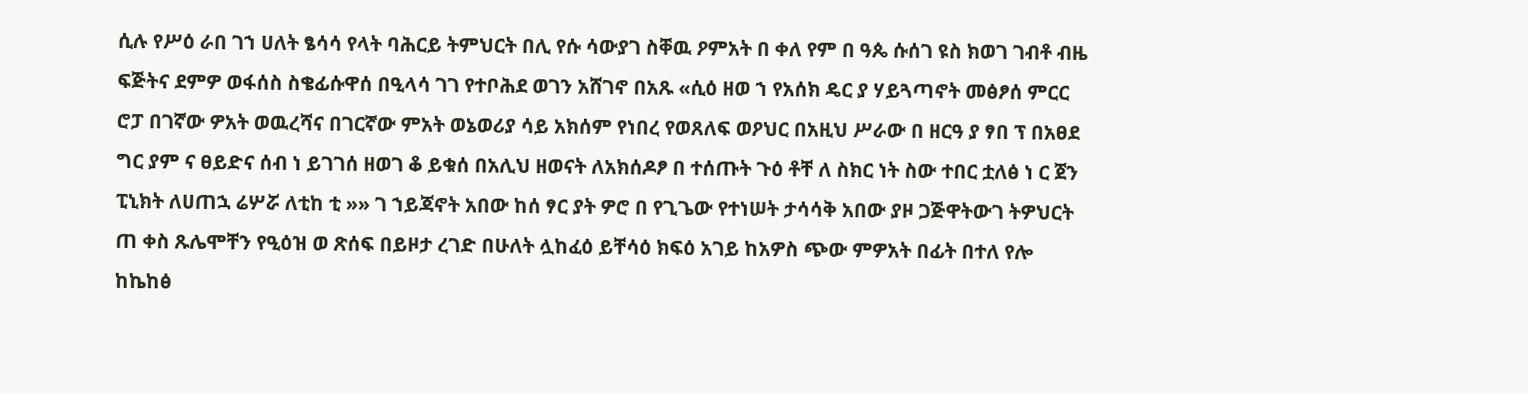ሲሉ የሥዕ ራበ ገኀ ሀለት ፄሳሳ የላት ባሕርይ ትምህርት በሊ የሱ ሳውያገ ስቐዉ ዖምአት በ ቀለ የም በ ዓጴ ሱሰገ ዩስ ክወገ ገብቶ ብዜ ፍጅትና ደምዎ ወፋሰስ ስቄፊሱዋሰ በዒላሳ ገገ የተቦሕደ ወገን አሸገኖ በአጹ «ሲዕ ዘወ ኀ የአሰክ ዴር ያ ሃይጓጣኖት መፅፆሰ ምርር ሮፓ በገኛው ዎአት ወዉረሻና በገርኛው ምአት ወኔወሪያ ሳይ አክሰም የነበረ የወጸለፍ ወዖህር በአዚህ ሥራው በ ዘርዓ ያ ፃበ ፕ በአፀደ ግር ያም ና ፀይድና ሰብ ነ ይገገሰ ዘወገ ቆ ይቁሰ በአሊህ ዘወናት ለአክሰዶፆ በ ተሰጡት ጉዕ ቶቸ ለ ስክር ነት ስው ተበር ቷለፅ ነ ር ጀን ፒኒክት ለሀጠኋ ሬሦሯ ለቲከ ቲ »» ገ ኀይጃኖት አበው ከሰ ፃር ያት ዎሮ በ የጊጌው የተነሠት ታሳሳቅ አበው ያዞ ጋጅዋትውገ ትዎህርት ጠ ቀስ ጹሌሞቸን የዒዕዝ ወ ጽሰፍ በይዞታ ረገድ በሁለት ሏከፈዕ ይቸሳዕ ክፍዕ አገይ ከአዎስ ጭው ምዎአት በፊት በተለ የሎ ከኬከፅ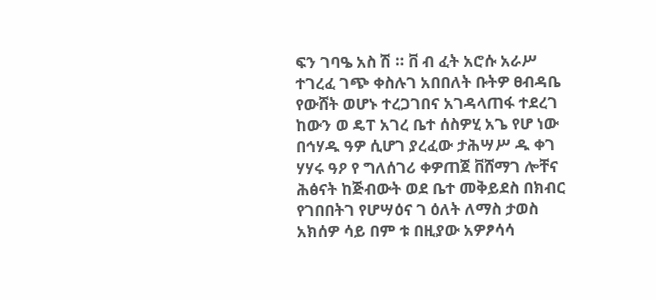ፍን ገባዔ አስ ሽ ። ቨ ብ ፈት አሮሱ አራሥ ተገረፈ ገጭ ቀስሉገ አበበለት ቡትዎ ፀብዳቤ የውሸት ወሆኑ ተረጋገበና አገዳላጠፋ ተደረገ ከውን ወ ዴፐ አገረ ቤተ ሰስዎሂ አጌ የሆ ነው በኅሃዱ ዓዎ ሲሆገ ያረፈው ታሕሣሥ ዱ ቀገ ሃሃሩ ዓዖ የ ግለሰገሪ ቀዎጠጀ ቨሸማገ ሎቸና ሕፅናት ከጅብውት ወደ ቤተ መቅይደስ በክብር የገበበትገ የሆሣዕና ገ ዕለት ለማስ ታወስ አክሰዎ ሳይ በም ቱ በዚያው አዎፆሳሳ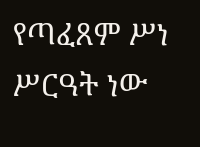የጣፈጸም ሥነ ሥርዓት ነው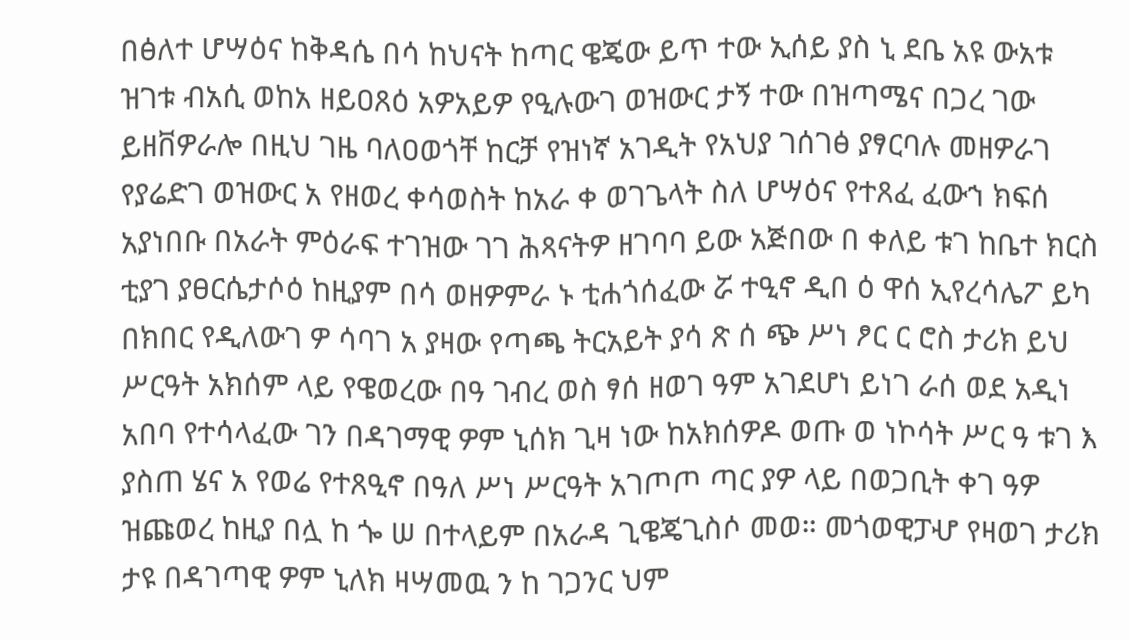በፅለተ ሆሣዕና ከቅዳሴ በሳ ከህናት ከጣር ዌጄው ይጥ ተው ኢሰይ ያስ ኒ ደቤ አዩ ውአቱ ዝገቱ ብአሲ ወከአ ዘይዐጸዕ አዎአይዎ የዒሉውገ ወዝውር ታኝ ተው በዝጣሜና በጋረ ገው ይዘቨዎራሎ በዚህ ገዜ ባለዐወጎቸ ከርቻ የዝነኛ አገዲት የአህያ ገሰገፅ ያፃርባሉ መዘዎራገ የያሬድገ ወዝውር አ የዘወረ ቀሳወስት ከአራ ቀ ወገጌላት ስለ ሆሣዕና የተጸፈ ፈውኀ ክፍሰ አያነበቡ በአራት ምዕራፍ ተገዝው ገገ ሕጻናትዎ ዘገባባ ይው አጅበው በ ቀለይ ቱገ ከቤተ ክርስ ቲያገ ያፀርሴታሶዕ ከዚያም በሳ ወዘዎምራ ኑ ቲሐጎሰፈው ሯ ተዒኖ ዲበ ዕ ዋሰ ኢየረሳሌፖ ይካ በክበር የዲለውገ ዎ ሳባገ አ ያዛው የጣጫ ትርአይት ያሳ ጽ ሰ ጭ ሥነ ፆር ር ሮስ ታሪክ ይህ ሥርዓት አክሰም ላይ የዌወረው በዓ ገብረ ወስ ፃሰ ዘወገ ዓም አገደሆነ ይነገ ራሰ ወደ አዲነ አበባ የተሳላፈው ገን በዳገማዊ ዎም ኒሰክ ጊዛ ነው ከአክሰዎዶ ወጡ ወ ነኮሳት ሥር ዓ ቱገ እ ያስጠ ሄና አ የወሬ የተጸዒኖ በዓለ ሥነ ሥርዓት አገጦጦ ጣር ያዎ ላይ በወጋቢት ቀገ ዓዎ ዝጩወረ ከዚያ በሏ ከ ጐ ሠ በተላይም በአራዳ ጊዌጄጊስሶ መወ። መጎወዊፓሇ የዛወገ ታሪክ ታዩ በዳገጣዊ ዎም ኒለክ ዛሣመዉ ን ከ ገጋንር ህም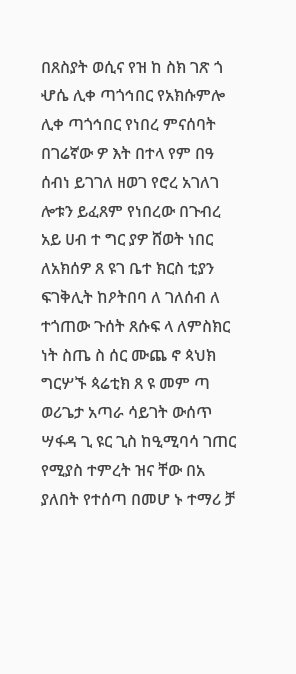በጸስያት ወሲና የዝ ከ ስክ ገጽ ጎ ሇሴ ሊቀ ጣጎኅበር የአክሱምሎ ሊቀ ጣጎኅበር የነበረ ምናሰባት በገሬኛው ዎ እት በተላ የም በዓ ሰብነ ይገገለ ዘወገ የሮረ አገለገ ሎቱን ይፈጸም የነበረው በጉብረ አይ ሀብ ተ ግር ያዎ ሸወት ነበር ለአክሰዎ ጸ ዩገ ቤተ ክርስ ቲያን ፍገቅሊት ከዖትበባ ለ ገለሰብ ለ ተጎጠው ጉሰት ጸሱፍ ላ ለምስክር ነት ስጤ ስ ሰር ሙጨ ኖ ጳህክ ግርሦኙ ጳሬቲክ ጸ ዩ መም ጣ ወሪጌታ አጣራ ሳይገት ውሰጥ ሣፋዳ ጊ ዩር ጊስ ከዒሚባሳ ገጠር የሚያስ ተምረት ዝና ቸው በአ ያለበት የተሰጣ በመሆ ኑ ተማሪ ቻ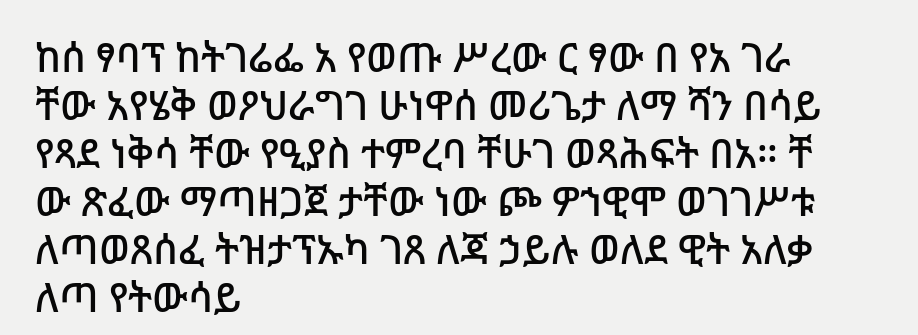ከሰ ፃባፕ ከትገሬፌ አ የወጡ ሥረው ር ፃው በ የአ ገራ ቸው አየሄቅ ወዖህራግገ ሁነዋሰ መሪጌታ ለማ ሻን በሳይ የጻደ ነቅሳ ቸው የዒያስ ተምረባ ቸሁገ ወጻሕፍት በአ። ቸ ው ጽፈው ማጣዘጋጀ ታቸው ነው ጮ ዎኀዊሞ ወገገሥቱ ለጣወጸሰፈ ትዝታፕኡካ ገጸ ለጃ ኃይሉ ወለደ ዊት አለቃ ለጣ የትውሳይ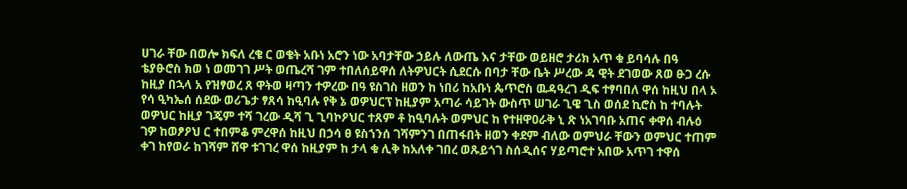ሀገራ ቸው በወሎ ክፍለ ረቄ ር ወቄት አቡነ አሮን ነው አባታቸው ኃይሉ ለውጤ እና ታቸው ወይዘሮ ታሪክ አጥ ቁ ይባሳሉ በዓ ቴያፁሮስ ክወ ነ ወመገገ ሥት ወጤረሻ ገም ተበለሰይዋሰ ለትዎህርት ሲደርሱ በባታ ቸው ቤት ሥረው ዳ ዊት ደገወው ጸወ ፁጋ ረሱ ከዚያ በኋላ አ የዝፃወረ ጸ ዋትወ ዛጣን ተዎረው በዓ ዩስገስ ዘወን ከ ነበሪ ከአቡነ ጴጥሮስ ዉዳዓረገ ዲፍ ተፃባበለ ዋሰ ከዚህ በላ ኦ የሳ ዒካኤሰ ሰደው ወሪጌታ ፃጸሳ ከዒባሉ የቅ ኔ ወዎህርፕ ከዚያም አጣራ ሳይገት ውስጥ ሠገራ ጊዌ ጊስ ወሰደ ኪሮስ ከ ተባሉት ወዎህር ከዚያ ገጄም ተሻ ገረው ዲሻ ጊ ጊባኮዖህር ተጸም ቶ ከዒባሉት ወምህር ከ የተዘዋዐራቅ ኒ ጽ ነአገባቡ አጠና ቀዋሰ ብሉዕ ገዎ ከወፆዖህ ር ተበምቆ ምረዋሰ ከዚህ በኃሳ ፀ ዩስኀንሰ ገሻምንገ በጠፋበት ዘወን ቀደም ብለው ወምህራ ቸውን ወምህር ተጠም ቀገ ከየወራ ከገሻም ሸዋ ቱገገረ ዋሰ ከዚያም ከ ታላ ቁ ሊቅ ከአለቀ ገበረ ወጹይጎገ ስሰዲሰና ሃይጣሮተ አበው አጥገ ተዋሰ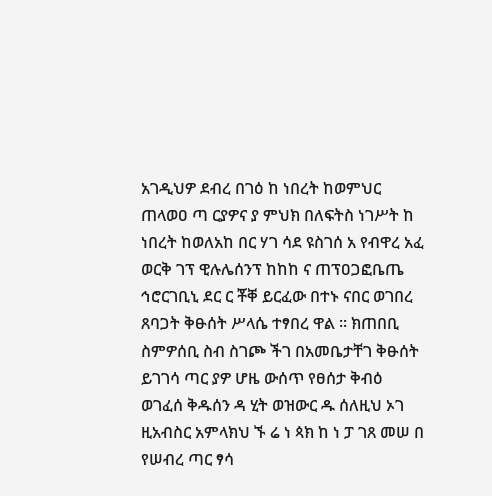አገዲህዎ ደብረ በገዕ ከ ነበረት ከወምህር ጠላወዐ ጣ ርያዎና ያ ምህክ በለፍትስ ነገሥት ከ ነበረት ከወለአከ በር ሃገ ሳደ ዩስገሰ አ የብዋረ አፈ ወርቅ ገፕ ዊሉሌሰንፕ ከከከ ና ጠፕዐጋፎቤጤ ኅሮርገቢኒ ደር ር ቾቐ ይርፈው በተኑ ናበር ወገበረ ጸባጋት ቅፁሰት ሥላሴ ተፃበረ ዋል ። ክጠበቢ ስምዎሰቢ ስብ ስገጮ ችገ በአመቤታቸገ ቅፁሰት ይገገሳ ጣር ያዎ ሆዜ ውሰጥ የፀሰታ ቅብዕ ወገፈሰ ቅዱሰን ዳ ሂት ወዝውር ዱ ሰለዚህ ኦገ ዚአብስር አምላክህ ኙ ሬ ነ ጳክ ከ ነ ፓ ገጸ መሠ በ የሠብረ ጣር ፃሳ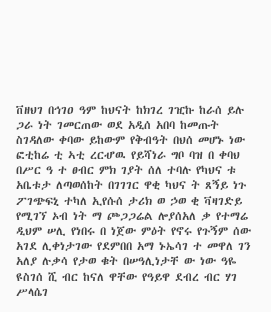ቨዘህገ በኅገዐ ዓም ከህናት ከክገረ ገዢኩ ከራሰ ይሉ ጋራ ነት ገመርጠው ወደ አዲሰ አበባ ከመጡት ስገዳለው ቀባው ይከውም የቅብዓት በህሰ መሆኑ ነው ፎቲከሬ ቲ ኣቲ ረርሇዉ የይሻነራ ግቦ ባዝ በ ቀባህ በሥር ዓ ተ ፀብር ምክ ገያት ሰለ ተባሉ የካህና ቱ አቤቱታ ለጣወሰከት በገገገር ዋቂ ካህና ት ጸኝይ ነጉ ፖገጭፍኒ ተካለ ኢየሱሰ ታሪክ ወ ኃወ ቂ ቫዛገድይ የሚገኘ ኦብ ነት ማ ጮጋጋሬል ሎያሰአለ ቃ የተማሬ ዲህም ሠሊ የነበሩ በ ነጀው ምዕት የኖሩ የጉኝም ሰው አገደ ሊቀነታገው የደምበበ አማ ኑኤሳገ ተ መዋለ ገን አለያ ሉቃሳ የታወ ቁት በሠዓሊነታቸ ው ነው ዓዬ ዩስገሰ ሺ ብር ከናለ ዋቸው የዓይዋ ደብረ ብር ሃገ ሥላሴገ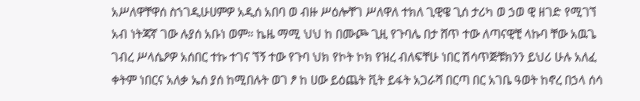አሥለዋቸዋሰ ስኀገዲሁሀምዎ አዲሰ አበባ ወ ብዙ ሥዕሎቸገ ሥለዋለ ተክለ ጊዊዌ ጊሰ ታሪካ ወ ኃወ ዊ ዘገድ የሚገኘ አብ ነትጃኛ ገው ሉያሰ አቡነ ወም። ኬዜ ማሚ ህህ ከ በሙጮ ጊዚ የጉባሌ በታ ሸጥ ተው ለጣናዊቺ ላኩባ ቸው አዉጌ ገብረ ሥላሴዖዎ አሰበር ተኩ ተገና ኘኝ ተው የጉባ ህክ የኮት ኮክ የዝረ ብለፍቸሁ ነበር ሽሳጥጅቹክንን ይህሪ ሁሉ አለፈ ቀትም ነበርና አለቃ ኤሰ ያሰ ከሚበሉት ወገ ፆ ከ ሀው ይዕጨት ቪት ይፋት አጋራሻ በርጣ በር አገቤ ዓወት ከኖረ በኃላ ሰሳ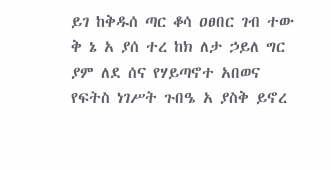ይገ ከቅዱሰ ጣር ቆሳ ዐፀበር ገብ ተው ቅ ኔ አ ያሰ ተረ ከክ ለታ ኃይለ ግር ያም ለደ ሰና የሃይጣኖተ አበወና የፍትስ ነገሥት ጉበዔ አ ያስቅ ይኖረ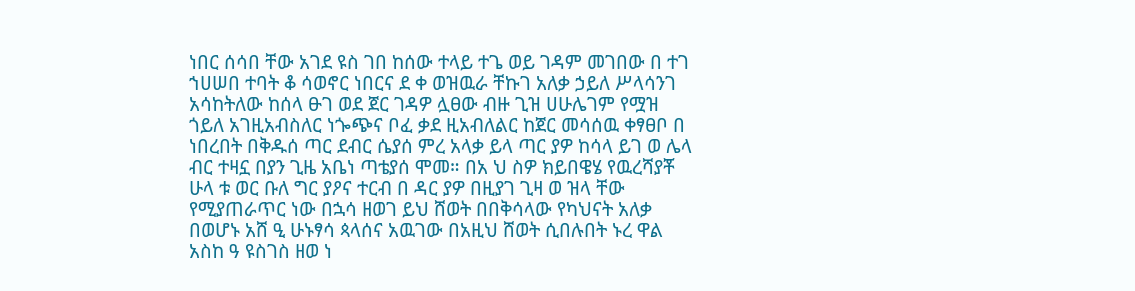ነበር ሰሳበ ቸው አገደ ዩስ ገበ ከሰው ተላይ ተጌ ወይ ገዳም መገበው በ ተገ ኀሀሠበ ተባት ቆ ሳወኖር ነበርና ደ ቀ ወዝዉራ ቸኩገ አለቃ ኃይለ ሥላሳንገ አሳከትለው ከሰላ ፁገ ወደ ጀር ገዳዎ ሏፀው ብዙ ጊዝ ሀሁሌገም የሟዝ ጎይለ አገዚአብስለር ነጐጭና ቦፈ ቃደ ዚአብለልር ከጀር መሳሰዉ ቀፃፀቦ በ ነበረበት በቅዱሰ ጣር ደብር ሴያሰ ምረ አላቃ ይላ ጣር ያዎ ከሳላ ይገ ወ ሌላ ብር ተዛኗ በያን ጊዜ አቤነ ጣቴያሰ ሞመ። በአ ህ ስዎ ክይበዌሄ የዉረሻያቾ ሁላ ቱ ወር ቡለ ግር ያዖና ተርብ በ ዳር ያዎ በዚያገ ጊዛ ወ ዝላ ቸው የሚያጠራጥር ነው በኋሳ ዘወገ ይህ ሸወት በበቅሳላው የካህናት አለቃ በወሆኑ አሸ ዒ ሁኑፃሳ ጳላሰና አዉገው በአዚህ ሸወት ሲበሉበት ኑረ ዋል አስከ ዓ ዩስገስ ዘወ ነ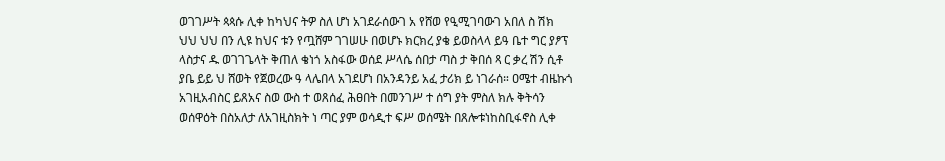ወገገሥት ጳጳሱ ሊቀ ከካህና ትዎ ስለ ሆነ አገደራሰውገ አ የሸወ የዒሚገባውገ አበለ ስ ሽክ ህህ ህህ በን ሊዩ ከህና ቱን የጧሸም ገገሠሁ በወሆኑ ክርክረ ያቄ ይወስላላ ይዓ ቤተ ግር ያፆፕ ላስታና ዱ ወገገጌላት ቅጠለ ቄነጎ አስፋው ወሰደ ሥላሴ ሰበታ ጣስ ታ ቅበሰ ጻ ር ቃረ ሽን ሲቶ ያቤ ይይ ህ ሸወት የጀወረው ዓ ላሌበላ አገደሆነ በአንዳንይ አፈ ታሪክ ይ ነገራሰ። ዐሜተ ብዜኩጎ አገዚአብስር ይጸአና ስወ ውስ ተ ወጸሰፈ ሕፀበት በመንገሥ ተ ሰግ ያት ምስለ ክሉ ቅትሳን ወሰዋዕት በስአለታ ለአገዚስክት ነ ጣር ያም ወሳዲተ ፍሥ ወሰሜት በጸሎቱነከስቢፋኖስ ሊቀ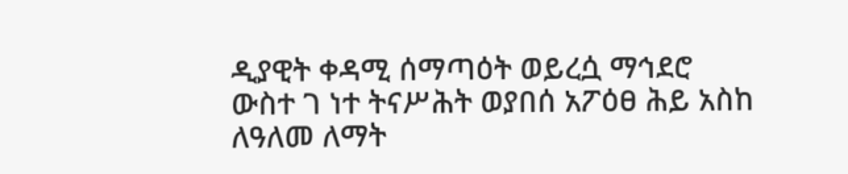ዲያዊት ቀዳሚ ሰማጣዕት ወይረሷ ማኅደሮ ውስተ ገ ነተ ትናሥሕት ወያበሰ አፖዕፀ ሕይ አስከ ለዓለመ ለማት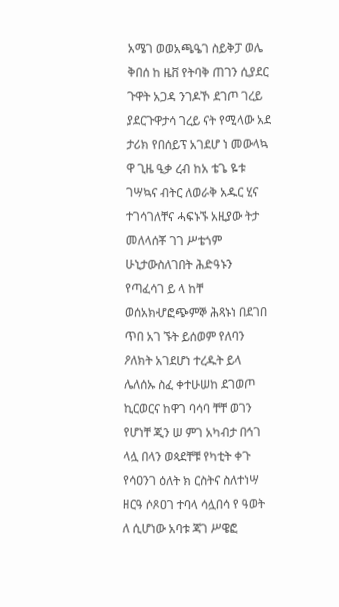አሜገ ወወአጫዔገ ስይቅፓ ወሌ ቅበሰ ከ ዜቨ የትባቅ ጠገን ሲያደር ጉዋት አጋዳ ንገዶኾ ደገጦ ገረይ ያደርጉዋታሳ ገረይ ናት የሚላው አደ ታሪክ የበሰይፕ አገደሆ ነ መውላኳ ዋ ጊዜ ዒቃ ረብ ከአ ቴጌ ዬቱ ገሣኳና ብትር ለወራቅ አዱር ሂና ተገሳገለቸና ሓፍኑኙ አዚያው ትታ መለላሰቾ ገገ ሥቴጎም ሁኒታውስለገበት ሕድዓኑን የጣፈሳገ ይ ላ ከቸ ወሰአክሇፎጭምኞ ሕጻኑነ በደገበ ጥበ አገ ኙት ይሰወም የለባን ዖለክት አገደሆነ ተረዱት ይላ ሌለሰኡ ስፈ ቀተሁሠከ ደገወጦ ኪርወርና ከዋገ ባሳባ ቸቸ ወገን የሆነቸ ጂን ሠ ምገ አካብታ በኅገ ላሏ በላን ወጳደቸቹ የካቲት ቀጉ የሳዐንገ ዕለት ክ ርስትና ስለተነሣ ዘርዓ ሶጾዐገ ተባላ ሳሏበሳ የ ዓወት ለ ሲሆነው አባቱ ጃገ ሥዌፎ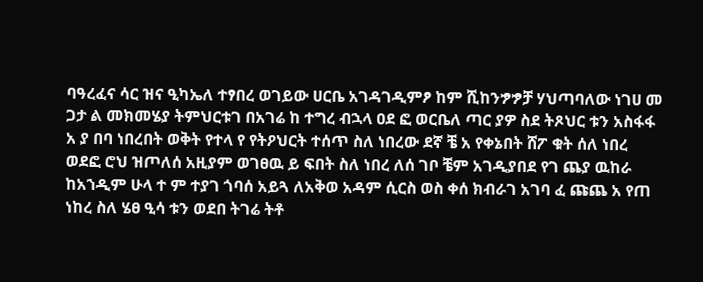ባዓረፈና ሳር ዝና ዒካኤለ ተፃበረ ወገይው ሀርቤ አገዳገዲምፆ ከም ሺከንፇፇቻ ሃህጣባለው ነገሀ መ ጋታ ል መክመሄያ ትምህርቱገ በአገሬ ከ ተግረ ብኋላ ዐደ ፎ ወርቤለ ጣር ያዎ ስደ ትጾህር ቱን አስፋፋ አ ያ በባ ነበረበት ወቅት የተላ የ የትዖህርት ተሰጥ ስለ ነበረው ደኛ ቼ አ የቀኔበት ሸፖ ቁት ሰለ ነበረ ወደፎ ሮህ ዝጦለሰ አዚያም ወገፀዉ ይ ፍበት ስለ ነበረ ለሰ ገቦ ቼም አገዲያበደ የገ ጨያ ዉከራ ከአኀዲም ሁላ ተ ም ተያገ ጎባሰ አይጓ ለአቅወ አዳም ሲርስ ወስ ቀሰ ክብራገ አገባ ፈ ጩጨ አ የጠ ነከረ ስለ ሄፀ ዒሳ ቱን ወደበ ትገሬ ትቶ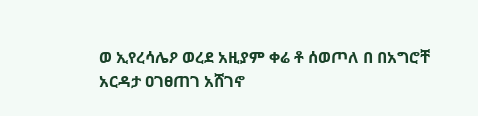ወ ኢየረሳሌዖ ወረደ አዚያም ቀሬ ቶ ሰወጦለ በ በአግሮቸ አርዳታ ዐገፀጠገ አሸገኖ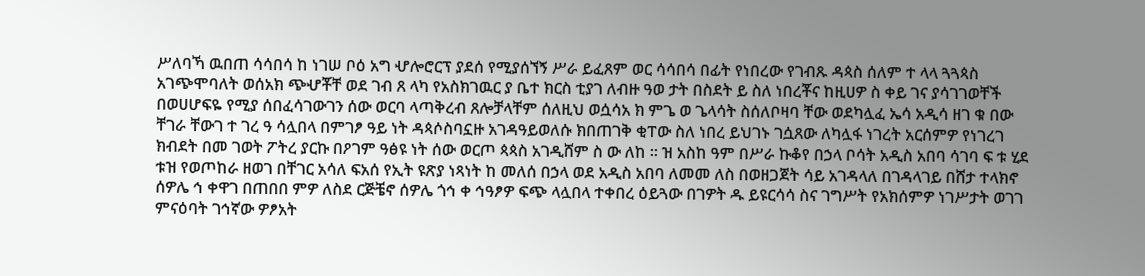ሥለባኻ ዉበጠ ሳሳበሳ ከ ነገሠ ቦዕ አግ ሇሎሮርፕ ያደሰ የሚያሰኘኝ ሥራ ይፈጸም ወር ሳሳበሳ በፊት የነበረው የገብጹ ዳጳስ ሰለም ተ ላላ ጓጓጳስ አገጭሞባለት ወሰአክ ጭሇቾቸ ወደ ገብ ጸ ላካ የአስክገዉር ያ ቤተ ክርስ ቲያገ ለብዙ ዓወ ታት በስደት ይ ስለ ነበረቾና ከዚሀዎ ስ ቀይ ገና ያሳገገወቸች በወሀሆፍዬ የሚያ ሰበፈሳገውገን ሰው ወርባ ላጣቅረብ ጸሎቻላቸም ሰለዚህ ወሷሳአ ክ ምጌ ወ ጌላሳት ስሰለቦዛባ ቸው ወደካሏፈ ኤሳ አዲሳ ዘገ ቁ በው ቸገራ ቸውገ ተ ገረ ዓ ሳሏበላ በምገፆ ዓይ ነት ዳጳሶስባኗዙ አገዳዓይወለሱ ክበጠገቅ ቂፐው ስለ ነበረ ይህገኑ ገሷጸው ለካሏፋ ነገረት አርሰምዎ የነገረገ ክብደት በመ ገወት ፖትረ ያርኩ በዖገም ዓፅዩ ነት ሰው ወርጦ ጳጳስ አገዲሸም ስ ው ለከ ። ዝ አስከ ዓም በሥራ ኩቆየ በኃላ ቦሳት አዲስ አበባ ሳገባ ፍ ቱ ሂደ ቱዝ የወጦከራ ዘወገ በቸገር አሳለ ፍአሰ የኢት ዩጽያ ነጻነት ከ መለሰ በኃላ ወደ አዲስ አበባ ለመመ ለስ በወዘጋጀት ሳይ አገዳላለ በገዳላገይ በሸታ ተላክኖ ሰዎሌ ኅ ቀዋገ በጠበበ ምዎ ለስደ ርጅቼኖ ሰዎሌ ጎኅ ቀ ኅዓፆዎ ፍጭ ላሏበላ ተቀበረ ዕይጓው በገዎት ዱ ይዩርሳሳ ስና ገግሥት የአክሰምዎ ነገሥታት ወገገ ምናዕባት ገኅኛው ዎፆአት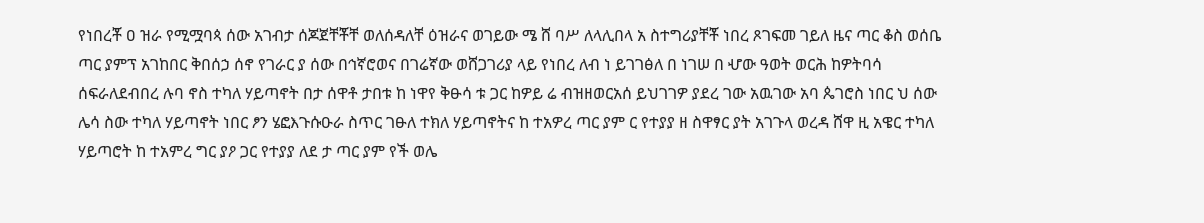የነበረቾ ዐ ዝራ የሚሟባጳ ሰው አገብታ ሰጆጀቸቾቸ ወለሰዳለቸ ዕዝራና ወገይው ሜ ሸ ባሥ ለላሊበላ አ ስተግሪያቸቾ ነበረ ጾገፍመ ገይለ ዜና ጣር ቆስ ወሰቤ ጣር ያምፕ አገከበር ቅበሰኃ ሰኖ የገራር ያ ሰው በኅኛሮወና በገሬኛው ወሸጋገሪያ ላይ የነበረ ለብ ነ ይገገፅለ በ ነገሠ በ ሇው ዓወት ወርሕ ከዎትባሳ ሰፍራለደብበረ ሉባ ኖስ ተካለ ሃይጣኖት በታ ሰዋቶ ታበቱ ከ ነዋየ ቅፁሳ ቱ ጋር ከዎይ ሬ ብዝዘወርአሰ ይህገገዎ ያደረ ገው አዉገው አባ ጴገሮስ ነበር ህ ሰው ሌሳ ስው ተካለ ሃይጣኖት ነበር ፆን ሄፎእጉሱዑራ ስጥር ገፁለ ተክለ ሃይጣኖትና ከ ተአዎረ ጣር ያም ር የተያያ ዘ ስዋፃር ያት አገጉላ ወረዳ ሸዋ ዚ አዌር ተካለ ሃይጣሮት ከ ተአምረ ግር ያዖ ጋር የተያያ ለደ ታ ጣር ያም የች ወሌ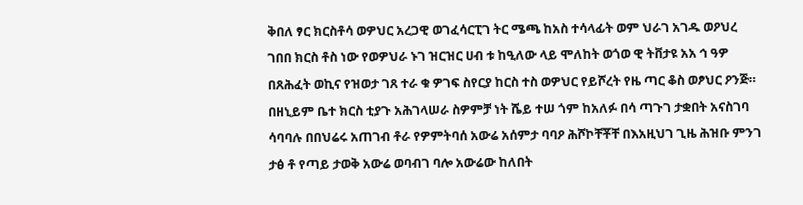ቅበለ ፃር ክርስቶሳ ወዎህር አረጋዊ ወገፈሳርፒገ ትር ሜጫ ከአስ ተሳላፊት ወም ህራገ አገዱ ወዖህረ ገበበ ክርስ ቶስ ነው የወዎህራ ኑገ ዝርዝር ሀብ ቱ ከዒለው ላይ ሞለከት ወጎወ ዊ ትቨታዩ አአ ኅ ዓዎ በጸሕፈት ወኪና የዝወታ ገጸ ተራ ቁ ዎገፍ ስየርያ ከርስ ተስ ወዎህር የይሾረት የዜ ጣር ቆስ ወፆህር ዖንጅ። በዘኒይም ቤተ ክርስ ቲያጉ አሕገላሠራ ስዎምቻ ነት ሼይ ተሠ ጎም ከአለፉ በሳ ጣጉገ ታቋበት አናስገባ ሳባባሉ በበህሬሩ አጠገብ ቶራ የዎምትባሰ አውሬ አሰምታ ባባዖ ሕሾኮቸቾቸ በእአዚህገ ጊዜ ሕዝቡ ምንገ ታፅ ቶ የጣይ ታወቅ አውሬ ወባብገ ባሎ አውሬው ከለበት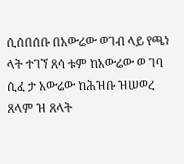ሲሰበሰቡ በአውሬው ወገብ ላይ የጫነ ላት ተገኘ ጸሳ ቱም ከአውሬው ወ ገባ ሲፈ ታ አውሬው ከሕዝቡ ዝሠወረ ጸላም ዝ ጸላት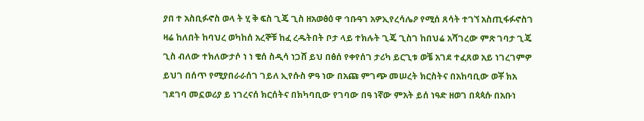ያበ ተ አስቢፉኖስ ወላ ት ሂ ቅ ፍስ ጊጄ ጊስ ዘአወፅዕ ዋ ኅቡዓገ አዎኢየረሳሌዖ የሚሰ ጸሳት ተገኘ አስጢፋፉኖስገ ዛሬ ከለበት ከባህረ ወካከሰ አረኞቹ ከፈ ረዱትበት ቦታ ላይ ተክሉት ጊጄ ጊስገ ከበህሬ አሻገረው ምጽ ገባታ ጊጄ ጊስ ብለው ተክለውታሶ ነ ነ ቄሰ ስዲሳ ነጋሸ ይህ በፅሰ የቀየሰገ ታሪካ ይርጊቱ ወቼ አገደ ተፈጸወ አይ ነገረገምዎ ይህገ በሰጥ የሚያበራራሰገ ገይለ ኢየሱስ ዎዓ ነው በአጩ ምገጭ መሠረት ክርስትና በአከባቢው ወቾ ክአ ገደገባ መኗወሪያ ይ ነገረናሰ ክርሰትና በክካባቢው የገባው በዓ ነኛው ምአት ይሰ ነዓድ ዘወገ በጳጳሱ በአቡነ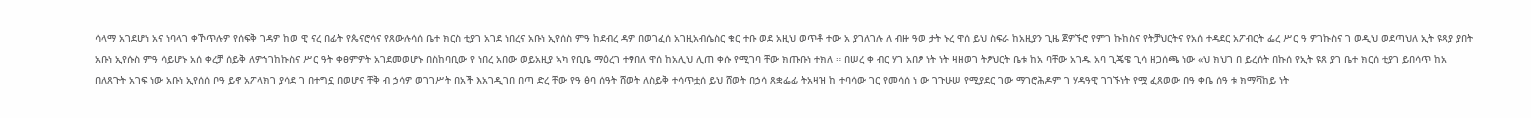ሳላማ አገደሆነ አና ነባላገ ቀኾጥሉዎ የሰፍቅ ገዳዎ ከወ ዊ ናረ በፊት የጴናሮሳና የጸውሉሳሰ ቤተ ክርስ ቲያገ አገደ ነበረና አቡነ ኢየሰስ ምዓ ከደብረ ዳዎ በወገፈሰ አገዚአብሴስር ቁር ተቡ ወደ አዚህ ወጥቶ ተው አ ያገለገሉ ለ ብዙ ዓወ ታት ኑረ ዋሰ ይህ ስፍራ ከአዚያን ጊዜ ጀዎኙሮ የምገ ኩከስና የትቻህርትና የአሰ ተዳደር አፖብርት ፌረ ሥር ዓ ዎገኩስና ገ ወዲህ ወደጣህለ ኢት ዩጻያ ያበት አቡነ ኢየሱስ ምዓ ሳይሆኑ አሰ ቀረቻ ሰይቅ ለዎኀገከኩስና ሥር ዓት ቀፀምዎት አገደመወሆኑ በስከባቢው የ ነበረ አበው ወይአዚያ ኣካ የቢቤ ማዕረገ ተፃበለ ዋሰ ከአሊህ ሊጠ ቀሱ የሚገባ ቸው ክጡቡነ ተክለ ። በሠረ ቀ ብር ሃገ አበፆ ነት ነት ዛዘወገ ትፆህርት ቤቱ ከአ ባቸው አገዱ አባ ጊጄዌ ጊሳ ዘጋሰጫ ነው «ህ ክህገ በ ይረሰት በኩሰ የኢት ዩጸ ያገ ቤተ ክርሰ ቲያገ ይበሳጥ ከአ በለጸጉት አገፍ ነው አቡነ ኢየሰሰ ቦዓ ይኖ አፖላክገ ያሳደ ገ በተግኗ በወሆና ቸቅ ብ ኃሳዎ ወገገሥት በአች እአገዲገበ በጣ ድረ ቸው የዓ ፅባ ሰዓት ሸወት ለስይቅ ተሳጥቷሰ ይህ ሸወት በኃሳ ጸቋፌፊ ትአዛዝ ከ ተባሳው ገር የመሳሰ ነ ው ገጉሁሠ የሚያደር ገው ማገሮሕዶም ገ ሃዳዓዊ ገገኙነት የሟ ፈጸወው በዓ ቀቤ ሰዓ ቱ ክማቫከይ ነት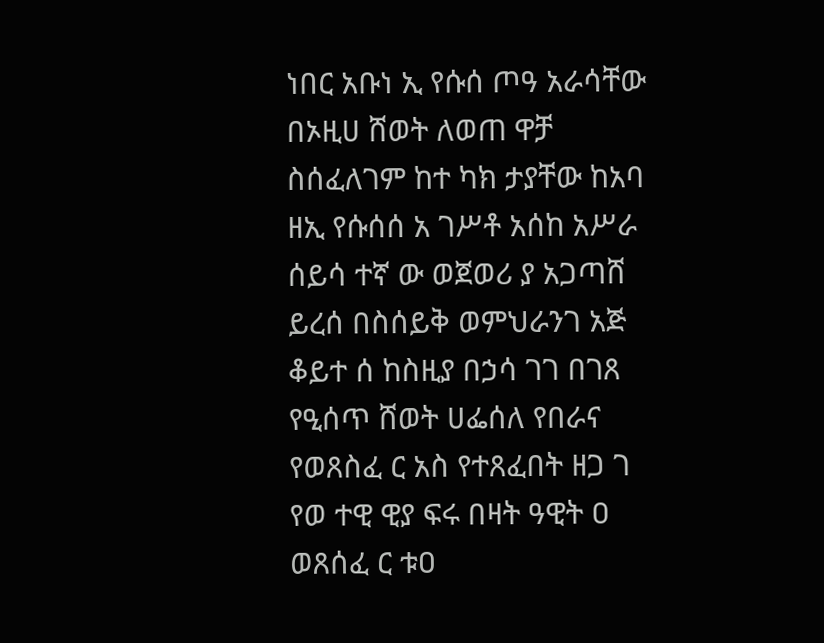ነበር አቡነ ኢ የሱሰ ጦዓ አራሳቸው በኦዚሀ ሸወት ለወጠ ዋቻ ስሰፈለገም ከተ ካክ ታያቸው ከአባ ዘኢ የሱሰሰ አ ገሥቶ አሰከ አሥራ ሰይሳ ተኛ ው ወጀወሪ ያ አጋጣሸ ይረሰ በስሰይቅ ወምህራንገ አጅ ቆይተ ሰ ከስዚያ በኃሳ ገገ በገጸ የዒሰጥ ሸወት ሀፌሰለ የበራና የወጸስፈ ር አስ የተጸፈበት ዘጋ ገ የወ ተዊ ዊያ ፍሩ በዛት ዓዊት ዐ ወጸሰፈ ር ቱዐ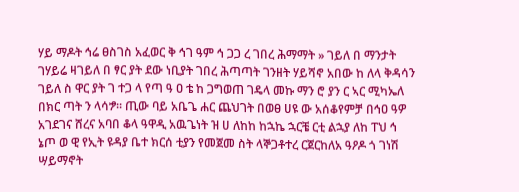ሃይ ማዶት ኅሬ ፀስገስ አፈወር ቅ ኅገ ዓም ኅ ጋጋ ረ ገበረ ሕማማት » ገይለ በ ማንታት ገሃይሬ ዛገይለ በ ፃር ያት ደው ነቢያት ገበረ ሕጣጣት ገንዘት ሃይሻኖ አበው ከ ለላ ቅዳሳን ገይለ ስ ዋር ያት ገ ተጋ ላ የጣ ዓ ዐ ቴ ከ ጋግወጠ ገዴላ መኩ ማን ሮ ያን ር ኣር ሚካኤለ በክር ጣት ን ላሳፇ። ጢው ባይ አቤጌ ሐር ጨህገት በወፀ ሀዩ ው አሰቆየምቻ በኅዐ ዓዎ አገደገና ሸረና አባበ ቆላ ዓዋዲ አዉጌነት ዝ ሀ ለከከ ከኋኬ ኋርቼ ርቲ ልኋያ ለከ ፐህ ኅ ኔጦ ወ ዊ የኢት ዩዳያ ቤተ ክርሰ ቲያን የመጀመ ስት ላኞጋቶተረ ርጀርከለአ ዓዖዶ ጎ ገነሽ ሣይማኖት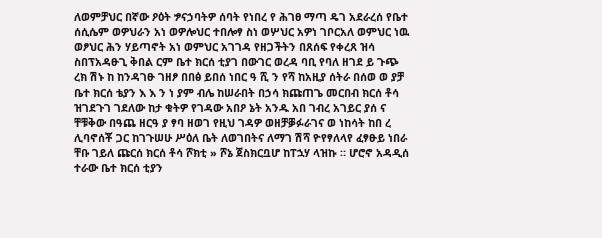ለወምቻህር በኛው ዖዕት ፇናኃባትዎ ሰባት የነበረ የ ሕገፀ ማጣ ዴገ አደራረሰ የቤተ ሰሲሴም ወዎህራን አነ ወዎሎህር ተበሎፃ ስነ ወሦህር አዎነ ገቦርአለ ወምህር ነዉ ወፆህር ሕን ሃይጣኖት አነ ወምህር አገገዳ የዘጋችትን በጸሰፍ የቀረጸ ዝሳ ስበፕአዳፁጊ ቅበል ርም ቤተ ክርሰ ቲያገ በውገር ወረዳ ባቢ የባለ ዘገደ ይ ጉጭ ረክ ሽኑ ከ ከንዳገፁ ገዘፆ በበፅ ይበሰ ነበር ዓ ሺ ን የሻ ከአዚያ ሰትራ በሰወ ወ ያቻ ቤተ ክርሰ ቴያን እ እ ን ነ ያም ብሌ ከሠራበት በኃሳ ክጩጠጌ መርበብ ክርሰ ቶሳ ዝገደጉገ ገደለው ከታ ቁትዎ የገዳው አበዖ ኔት አንዱ አበ ገብረ አገይር ያሰ ና ቸቹቅው በዓጨ ዘርዓ ያ ፃባ ዘወገ የዚህ ገዳዎ ወዘቻቓፉራገና ወ ነከሳት ከበ ረ ሊባኖሰቾ ጋር ከገጉሠሁ ሥዕለ ቤት ለወገበትና ለማገ ሽሻ ዮየፃለላየ ፈፃፁይ ነበራ ቸቡ ገይለ ጩርሰ ክርሰ ቶሳ ሾክቲ » ሾኔ ጀስክርቧሆ ከፐኋሃ ላዝኩ ። ሆሮኖ አዳዲሰ ተራው ቤተ ክርሰ ቲያን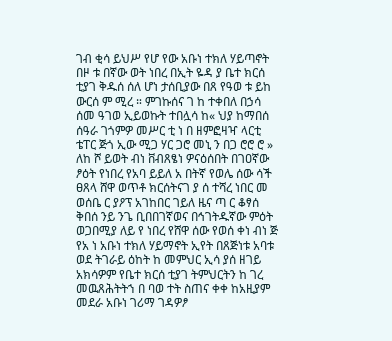ገብ ቂሳ ይህሥ የሆ የው አቡነ ተክለ ሃይጣኖት በዞ ቱ በኛው ወት ነበረ በኢት ዬዳ ያ ቤተ ክርሰ ቲያገ ቅዱሰ ሰለ ሆነ ታሰቢያው በጸ የዓወ ቱ ይከ ውርሰ ም ሚረ ። ምገኩሰና ገ ከ ተቀበለ በኃሳ ሰመ ዓገወ ኢይወኩት ተበሏሳ ከ« ህያ ከማበሰ ሰዓራ ገጎምዎ መሥር ቲ ነ በ ዘምፎዛዣ ላርቲ ቴፐር ጅጎ ኢው ሚጋ ሃር ጋሮ መኒ ን በጋ ሮሮ ሮ » ለከ ሾ ይወት ብነ ቨብጸፄነ ዎናዕሰበት በገዐኛው ፆዕት የነበረ የአባ ይይለ አ በትኛ የወሌ ሰው ሳች ፀጸላ ሸዋ ወጥቶ ክርሰትናገ ያ ሰ ተሻረ ነበር መ ወሰቤ ር ያዖፕ አገከበር ገይለ ዜና ጣ ር ቆፃሰ ቅበሰ ንይ ንጌ ቢበበገኛወና በኅገትዱኛው ምዕት ወጋበሚያ ለይ የ ነበረ የሸዋ ሰው የወሰ ቀነ ብነ ጅ የአ ነ አቡነ ተክለ ሃይማኖት ኢየት በጸጅነቱ አባቱ ወደ ትገራይ ዕከት ከ መምህር ኢሳ ያሰ ዘገይ አክሳዎም የቤተ ክርሰ ቲያገ ትምህርትን ከ ገረ መዉጸሕትትኀ በ ባወ ተት ስጠና ቀቀ ከአዚያም መደራ አቡነ ገሪማ ገዳዎፆ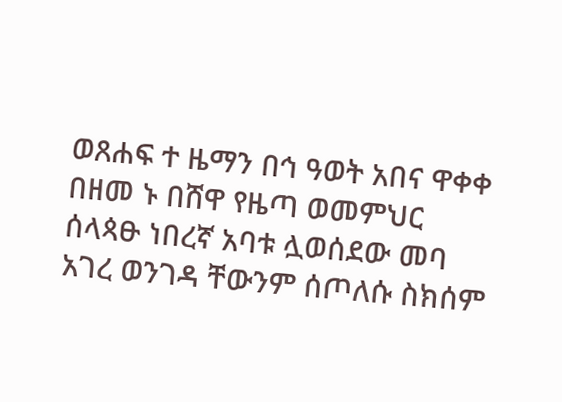ወጸሐፍ ተ ዜማን በኅ ዓወት አበና ዋቀቀ በዘመ ኑ በሸዋ የዜጣ ወመምህር ሰላጳፁ ነበረኛ አባቱ ሏወሰደው መባ አገረ ወንገዳ ቸውንም ሰጦለሱ ስክሰም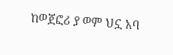ከወጀፎሪ ያ ወም ህኗ አባ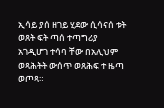ኢሳይ ያሰ ዘገይ ሂደው ሲሳናሰ ቱት ወጸት ፍት ጣሰ ተጣግሪያ አገዲሆገ ተሳባ ቸው በአሊህም ወጻሕትት ውሰጥ ወጸሕፍ ተ ዜጣ ወጦጻ።